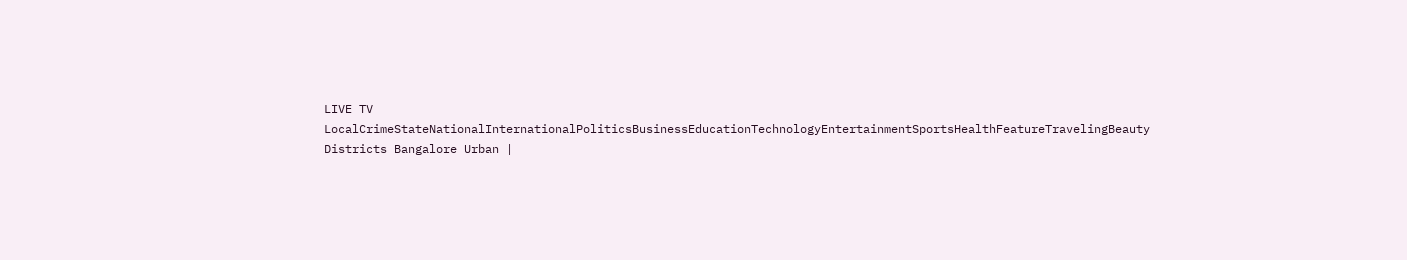LIVE TV LocalCrimeStateNationalInternationalPoliticsBusinessEducationTechnologyEntertainmentSportsHealthFeatureTravelingBeauty
Districts Bangalore Urban |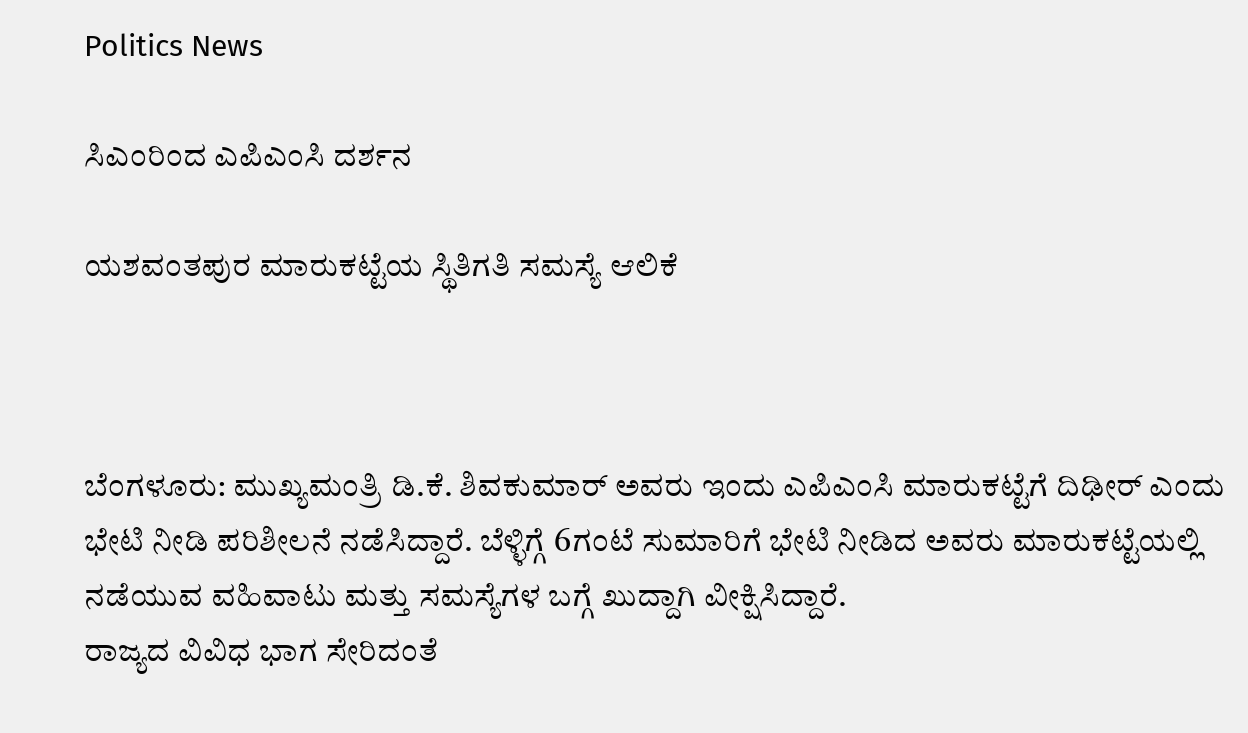Politics News

ಸಿಎಂರಿಂದ ಎಪಿಎಂಸಿ ದರ್ಶನ

ಯಶವಂತಪುರ ಮಾರುಕಟ್ಟೆಯ ಸ್ಥಿತಿಗತಿ ಸಮಸ್ಯೆ ಆಲಿಕೆ



ಬೆಂಗಳೂರು: ಮುಖ್ಯಮಂತ್ರಿ ಡಿ.ಕೆ. ಶಿವಕುಮಾರ್ ಅವರು ಇಂದು ಎಪಿಎಂಸಿ ಮಾರುಕಟ್ಟೆಗೆ ದಿಢೀರ್ ಎಂದು ಭೇಟಿ ನೀಡಿ ಪರಿಶೀಲನೆ ನಡೆಸಿದ್ದಾರೆ. ಬೆಳ್ಳಿಗ್ಗೆ 6ಗಂಟೆ ಸುಮಾರಿಗೆ ಭೇಟಿ ನೀಡಿದ ಅವರು ಮಾರುಕಟ್ಟೆಯಲ್ಲಿ ನಡೆಯುವ ವಹಿವಾಟು ಮತ್ತು ಸಮಸ್ಯೆಗಳ ಬಗ್ಗೆ ಖುದ್ದಾಗಿ ವೀಕ್ಷಿಸಿದ್ದಾರೆ.
ರಾಜ್ಯದ ವಿವಿಧ ಭಾಗ ಸೇರಿದಂತೆ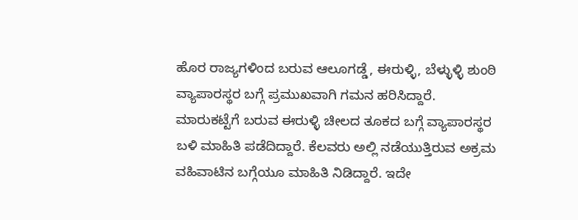ಹೊರ ರಾಜ್ಯಗಳಿಂದ ಬರುವ ಆಲೂಗಡ್ಡೆ, ಈರುಳ್ಳಿ, ಬೆಳ್ಳುಳ್ಳಿ ಶುಂಠಿ ವ್ಯಾಪಾರಸ್ಥರ ಬಗ್ಗೆ ಪ್ರಮುಖವಾಗಿ ಗಮನ ಹರಿಸಿದ್ದಾರೆ. ಮಾರುಕಟ್ಟೆಗೆ ಬರುವ ಈರುಳ್ಳಿ ಚೀಲದ ತೂಕದ ಬಗ್ಗೆ ವ್ಯಾಪಾರಸ್ಥರ ಬಳಿ ಮಾಹಿತಿ ಪಡೆದಿದ್ದಾರೆ. ಕೆಲವರು ಅಲ್ಲಿ ನಡೆಯುತ್ತಿರುವ ಅಕ್ರಮ ವಹಿವಾಟಿನ ಬಗ್ಗೆಯೂ ಮಾಹಿತಿ ನಿಡಿದ್ದಾರೆ. ಇದೇ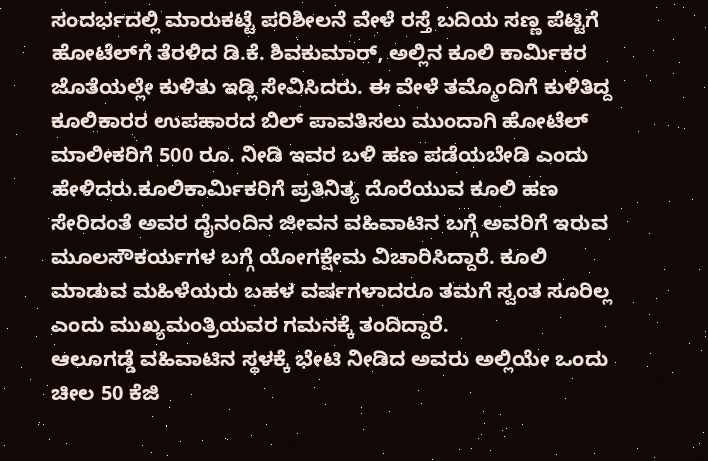ಸಂದರ್ಭದಲ್ಲಿ ಮಾರುಕಟ್ಟೆ ಪರಿಶೀಲನೆ ವೇಳೆ ರಸ್ತೆ ಬದಿಯ ಸಣ್ಣ ಪೆಟ್ಟಿಗೆ ಹೋಟೆಲ್‌ಗೆ ತೆರಳಿದ ಡಿ.ಕೆ. ಶಿವಕುಮಾರ್, ಅಲ್ಲಿನ ಕೂಲಿ ಕಾರ್ಮಿಕರ ಜೊತೆಯಲ್ಲೇ ಕುಳಿತು ಇಡ್ಲಿ ಸೇವಿಸಿದರು. ಈ ವೇಳೆ ತಮ್ಮೊಂದಿಗೆ ಕುಳಿತಿದ್ದ ಕೂಲಿಕಾರರ ಉಪಹಾರದ ಬಿಲ್ ಪಾವತಿಸಲು ಮುಂದಾಗಿ ಹೋಟೆಲ್ ಮಾಲೀಕರಿಗೆ 500 ರೂ. ನೀಡಿ ಇವರ ಬಳಿ ಹಣ ಪಡೆಯಬೇಡಿ ಎಂದು ಹೇಳಿದರು.ಕೂಲಿಕಾರ್ಮಿಕರಿಗೆ ಪ್ರತಿನಿತ್ಯ ದೊರೆಯುವ ಕೂಲಿ ಹಣ ಸೇರಿದಂತೆ ಅವರ ದೈನಂದಿನ ಜೀವನ ವಹಿವಾಟಿನ ಬಗ್ಗೆ ಅವರಿಗೆ ಇರುವ ಮೂಲಸೌಕರ್ಯಗಳ ಬಗ್ಗೆ ಯೋಗಕ್ಷೇಮ ವಿಚಾರಿಸಿದ್ದಾರೆ. ಕೂಲಿ ಮಾಡುವ ಮಹಿಳೆಯರು ಬಹಳ ವರ್ಷಗಳಾದರೂ ತಮಗೆ ಸ್ವಂತ ಸೂರಿಲ್ಲ ಎಂದು ಮುಖ್ಯಮಂತ್ರಿಯವರ ಗಮನಕ್ಕೆ ತಂದಿದ್ದಾರೆ.
ಆಲೂಗಡ್ಡೆ ವಹಿವಾಟಿನ ಸ್ಥಳಕ್ಕೆ ಭೇಟಿ ನೀಡಿದ ಅವರು ಅಲ್ಲಿಯೇ ಒಂದು ಚೀಲ 50 ಕೆಜಿ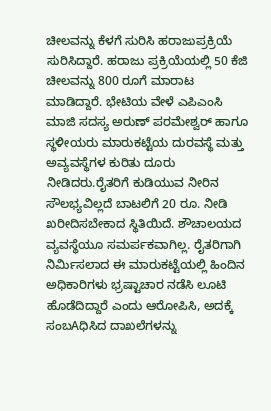ಚೀಲವನ್ನು ಕೆಳಗೆ ಸುರಿಸಿ ಹರಾಜುಪ್ರಕ್ರಿಯೆ ಸುರಿಸಿದ್ದಾರೆ. ಹರಾಜು ಪ್ರಕ್ರಿಯೆಯಲ್ಲಿ 50 ಕೆಜಿ ಚೀಲವನ್ನು 800 ರೂಗೆ ಮಾರಾಟ ಮಾಡಿದ್ದಾರೆ. ಭೇಟಿಯ ವೇಳೆ ಎಪಿಎಂಸಿ ಮಾಜಿ ಸದಸ್ಯ ಅರುಣ್ ಪರಮೇಶ್ವರ್ ಹಾಗೂ ಸ್ಥಳೀಯರು ಮಾರುಕಟ್ಟೆಯ ದುರವಸ್ಥೆ ಮತ್ತು ಅವ್ಯವಸ್ಥೆಗಳ ಕುರಿತು ದೂರು ನೀಡಿದರು.ರೈತರಿಗೆ ಕುಡಿಯುವ ನೀರಿನ ಸೌಲಭ್ಯವಿಲ್ಲದೆ ಬಾಟಲಿಗೆ 20 ರೂ. ನೀಡಿ ಖರೀದಿಸಬೇಕಾದ ಸ್ಥಿತಿಯಿದೆ. ಶೌಚಾಲಯದ ವ್ಯವಸ್ಥೆಯೂ ಸಮರ್ಪಕವಾಗಿಲ್ಲ. ರೈತರಿಗಾಗಿ ನಿರ್ಮಿಸಲಾದ ಈ ಮಾರುಕಟ್ಟೆಯಲ್ಲಿ ಹಿಂದಿನ ಅಧಿಕಾರಿಗಳು ಭ್ರಷ್ಟಾಚಾರ ನಡೆಸಿ ಲೂಟಿ ಹೊಡೆದಿದ್ದಾರೆ ಎಂದು ಆರೋಪಿಸಿ, ಅದಕ್ಕೆ ಸಂಬAಧಿಸಿದ ದಾಖಲೆಗಳನ್ನು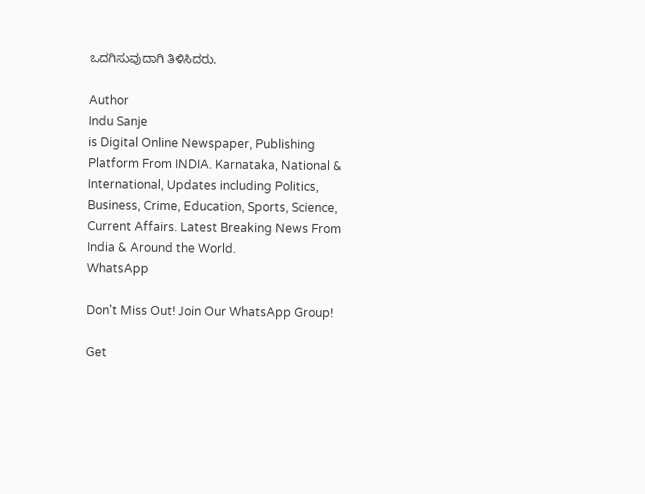ಒದಗಿಸುವುದಾಗಿ ತಿಳಿಸಿದರು.

Author
Indu Sanje
is Digital Online Newspaper, Publishing Platform From INDIA. Karnataka, National & International, Updates including Politics, Business, Crime, Education, Sports, Science, Current Affairs. Latest Breaking News From India & Around the World.
WhatsApp

Don't Miss Out! Join Our WhatsApp Group!

Get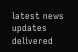latest news updates delivered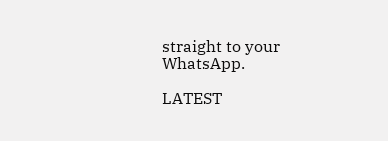straight to your WhatsApp.

LATEST